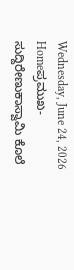Wednesday, June 24, 2026
Homeಪ್ರಮುಖ-ಸುದ್ದಿರೇಣುಕಾಸ್ವಾಮಿ ಕೊಲೆ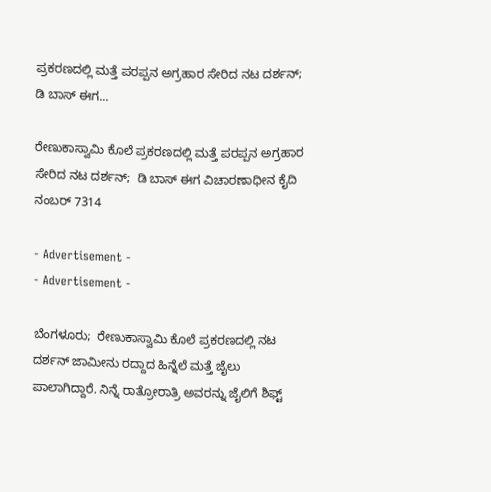ಪ್ರಕರಣದಲ್ಲಿ ಮತ್ತೆ ಪರಪ್ಪನ ಅಗ್ರಹಾರ ಸೇರಿದ ನಟ ದರ್ಶನ್;  ಡಿ ಬಾಸ್ ಈಗ...

ರೇಣುಕಾಸ್ವಾಮಿ ಕೊಲೆ ಪ್ರಕರಣದಲ್ಲಿ ಮತ್ತೆ ಪರಪ್ಪನ ಅಗ್ರಹಾರ ಸೇರಿದ ನಟ ದರ್ಶನ್;  ಡಿ ಬಾಸ್ ಈಗ ವಿಚಾರಣಾಧೀನ ಕೈದಿ ನಂಬರ್ 7314

- Advertisement -
- Advertisement -

ಬೆಂಗಳೂರು;  ರೇಣುಕಾಸ್ವಾಮಿ ಕೊಲೆ ಪ್ರಕರಣದಲ್ಲಿ ನಟ ದರ್ಶನ್ ಜಾಮೀನು ರದ್ದಾದ ಹಿನ್ನೆಲೆ ಮತ್ತೆ ಜೈಲು ಪಾಲಾಗಿದ್ದಾರೆ. ನಿನ್ನೆ ರಾತ್ರೋರಾತ್ರಿ ಅವರನ್ನು ಜೈಲಿಗೆ ಶಿಫ್ಟ್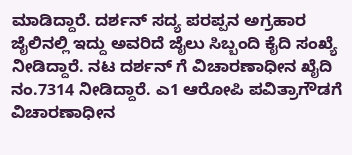ಮಾಡಿದ್ದಾರೆ. ದರ್ಶನ್ ಸದ್ಯ ಪರಪ್ಪನ ಅಗ್ರಹಾರ ಜೈಲಿನಲ್ಲಿ ಇದ್ದು ಅವರಿದೆ ಜೈಲು ಸಿಬ್ಬಂದಿ ಕೈದಿ ಸಂಖ್ಯೆ ನೀಡಿದ್ದಾರೆ. ನಟ ದರ್ಶನ್ ಗೆ ವಿಚಾರಣಾಧೀನ ಖೈದಿ ನಂ.7314 ನೀಡಿದ್ದಾರೆ. ಎ1 ಆರೋಪಿ ಪವಿತ್ರಾಗೌಡಗೆ ವಿಚಾರಣಾಧೀನ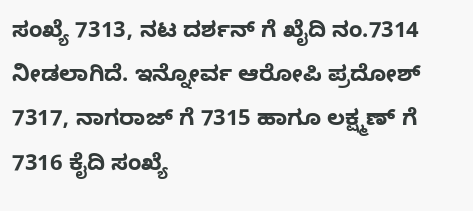ಸಂಖ್ಯೆ 7313, ನಟ ದರ್ಶನ್ ಗೆ ಖೈದಿ ನಂ.7314 ನೀಡಲಾಗಿದೆ. ಇನ್ನೋರ್ವ ಆರೋಪಿ ಪ್ರದೋಶ್ 7317, ನಾಗರಾಜ್ ಗೆ 7315 ಹಾಗೂ ಲಕ್ಷ್ಮಣ್ ಗೆ 7316 ಕೈದಿ ಸಂಖ್ಯೆ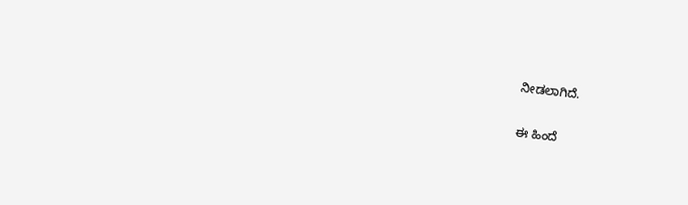ನೀಡಲಾಗಿದೆ.

ಈ ಹಿಂದೆ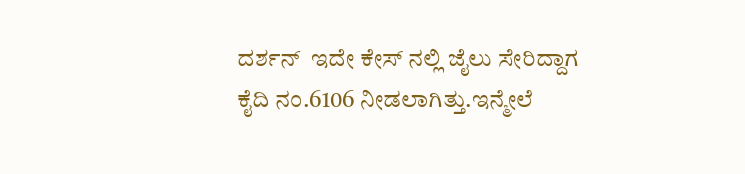ದರ್ಶನ್  ಇದೇ ಕೇಸ್ ನಲ್ಲಿ ಜೈಲು ಸೇರಿದ್ದಾಗ ಕೈದಿ ನಂ.6106 ನೀಡಲಾಗಿತ್ತು.ಇನ್ಮೇಲೆ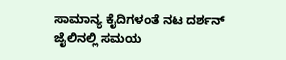ಸಾಮಾನ್ಯ ಕೈದಿಗಳಂತೆ ನಟ ದರ್ಶನ್ ಜೈಲಿನಲ್ಲಿ ಸಮಯ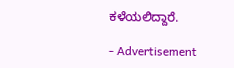ಕಳೆಯಲಿದ್ದಾರೆ.

- Advertisement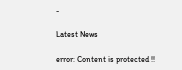-

Latest News

error: Content is protected !!